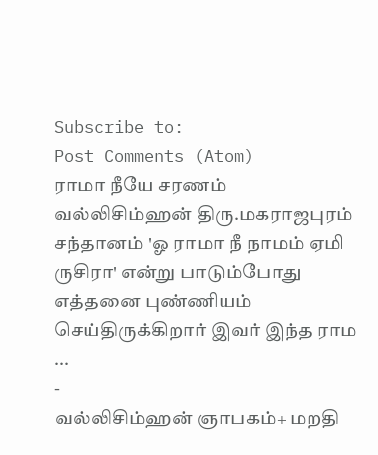Subscribe to:
Post Comments (Atom)
ராமா நீயே சரணம்
வல்லிசிம்ஹன் திரு.மகராஜபுரம் சந்தானம் 'ஓ ராமா நீ நாமம் ஏமி ருசிரா' என்று பாடும்போது எத்தனை புண்ணியம் செய்திருக்கிறார் இவர் இந்த ராம ...
-
வல்லிசிம்ஹன் ஞாபகம்+ மறதி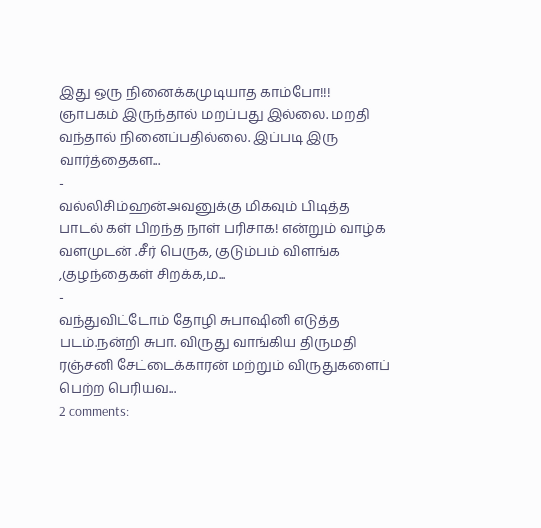இது ஒரு நினைக்கமுடியாத காம்போ!!! ஞாபகம் இருந்தால் மறப்பது இல்லை. மறதி வந்தால் நினைப்பதில்லை. இப்படி இரு வார்த்தைகள...
-
வல்லிசிம்ஹன்அவனுக்கு மிகவும் பிடித்த பாடல் கள் பிறந்த நாள் பரிசாக! என்றும் வாழ்க வளமுடன் .சீர் பெருக, குடும்பம் விளங்க ,குழந்தைகள் சிறக்க,ம...
-
வந்துவிட்டோம் தோழி சுபாஷினி எடுத்த படம்.நன்றி சுபா. விருது வாங்கிய திருமதி ரஞ்சனி சேட்டைக்காரன் மற்றும் விருதுகளைப் பெற்ற பெரியவ...
2 comments: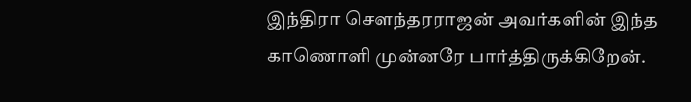இந்திரா சௌந்தரராஜன் அவர்களின் இந்த காணொளி முன்னரே பார்த்திருக்கிறேன்.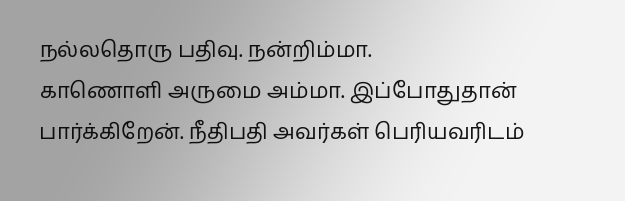நல்லதொரு பதிவு. நன்றிம்மா.
காணொளி அருமை அம்மா. இப்போதுதான் பார்க்கிறேன். நீதிபதி அவர்கள் பெரியவரிடம்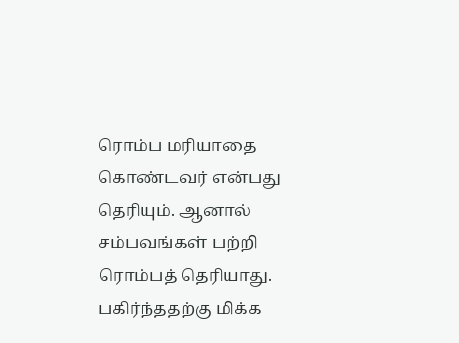ரொம்ப மரியாதை கொண்டவர் என்பது தெரியும். ஆனால் சம்பவங்கள் பற்றி ரொம்பத் தெரியாது. பகிர்ந்ததற்கு மிக்க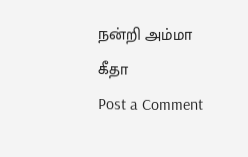நன்றி அம்மா
கீதா
Post a Comment